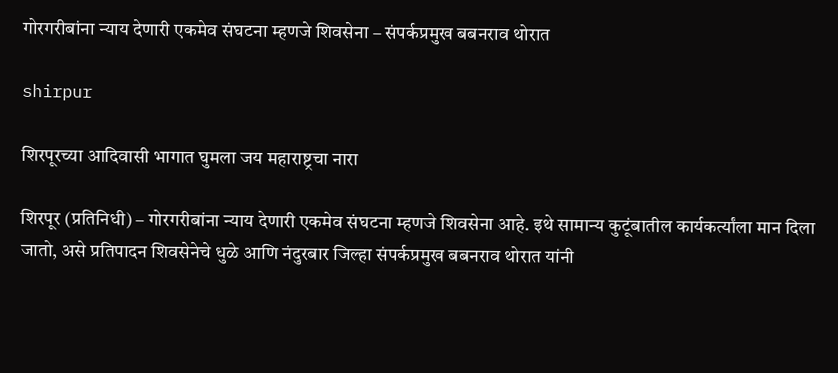गोरगरीबांना न्याय देणारी एकमेव संघटना म्हणजे शिवसेना – संपर्कप्रमुख बबनराव थोरात

shirpur

शिरपूरच्या आदिवासी भागात घुमला जय महाराष्ट्रचा नारा

शिरपूर (प्रतिनिधी) – गोरगरीबांना न्याय देणारी एकमेव संघटना म्हणजे शिवसेना आहे. इथे सामान्य कुटूंबातील कार्यकर्त्यांला मान दिला जातो, असे प्रतिपादन शिवसेनेचे धुळे आणि नंदुरबार जिल्हा संपर्कप्रमुख बबनराव थोरात यांनी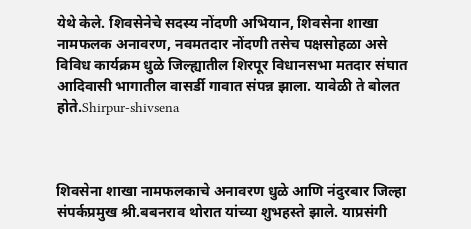येथे केले. शिवसेनेचे सदस्य नोंदणी अभियान, शिवसेना शाखा नामफलक अनावरण, नवमतदार नोंदणी तसेच पक्षसोहळा असे विविध कार्यक्रम धुळे जिल्ह्यातील शिरपूर विधानसभा मतदार संघात आदिवासी भागातील वासर्डी गावात संपन्न झाला. यावेळी ते बोलत होते.Shirpur-shivsena



शिवसेना शाखा नामफलकाचे अनावरण धुळे आणि नंदुरबार जिल्हा संपर्कप्रमुख श्री.बबनराव थोरात यांच्या शुभहस्ते झाले. याप्रसंगी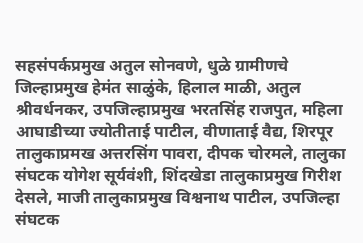सहसंपर्कप्रमुख अतुल सोनवणे, धुळे ग्रामीणचे जिल्हाप्रमुख हेमंत साळुंके, हिलाल माळी, अतुल श्रीवर्धनकर, उपजिल्हाप्रमुख भरतसिंह राजपुत, महिला आघाडीच्या ज्योतीताई पाटील, वीणाताई वैद्य, शिरपूर तालुकाप्रमख अत्तरसिंग पावरा, दीपक चोरमले, तालुका संघटक योगेश सूर्यवंशी, शिंदखेडा तालुकाप्रमुख गिरीश देसले, माजी तालुकाप्रमुख विश्वनाथ पाटील, उपजिल्हा संघटक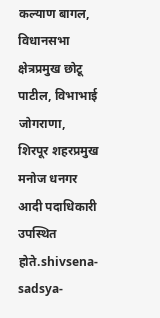कल्याण बागल, विधानसभा क्षेत्रप्रमुख छोटू पाटील, विभाभाई जोगराणा, शिरपूर शहरप्रमुख मनोज धनगर आदी पदाधिकारी उपस्थित होते.shivsena-sadsya-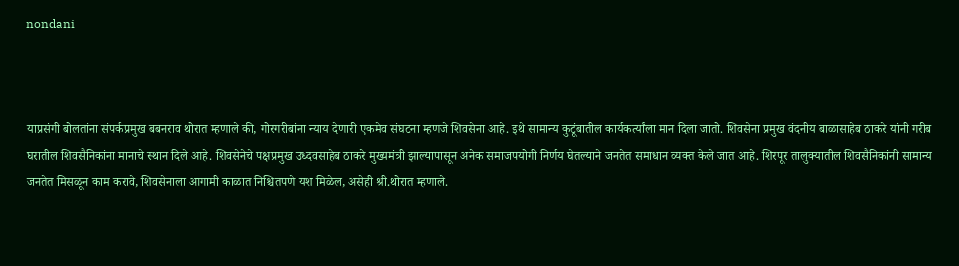nondani



याप्रसंगी बोलतांना संपर्कप्रमुख बबनराव थोरात म्हणाले की, गोरगरीबांना न्याय देणारी एकमेव संघटना म्हणजे शिवसेना आहे. इथे सामान्य कुटूंबातील कार्यकर्त्यांला मान दिला जातो. शिवसेना प्रमुख वंदनीय बाळासाहेब ठाकरे यांनी गरीब घरातील शिवसैनिकांना मानाचे स्थान दिले आहे. शिवसेनेचे पक्षप्रमुख उध्दवसाहेब ठाकरे मुख्यमंत्री झाल्यापासून अनेक समाजपयोगी निर्णय घेतल्याने जनतेत समाधान व्यक्त केले जात आहे. शिरपूर तालुक्यातील शिवसैनिकांनी सामान्य जनतेत मिसळून काम करावे, शिवसेनाला आगामी काळात निश्चितपणे यश मिळेल, असेही श्री.थोरात म्हणाले.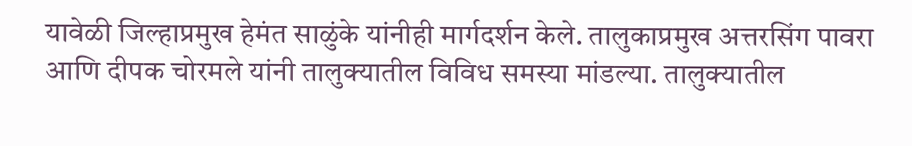यावेळी जिल्हाप्रमुख हेमंत साळुंके यांनीही मार्गदर्शन केले. तालुकाप्रमुख अत्तरसिंग पावरा आणि दीपक चोरमले यांनी तालुक्यातील विविध समस्या मांडल्या. तालुक्यातील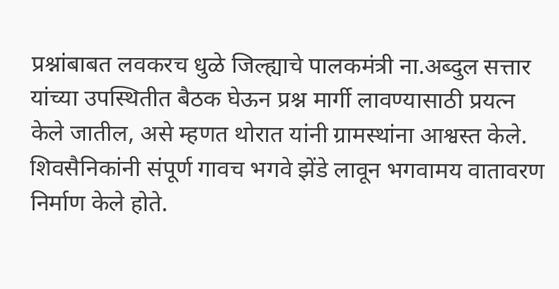प्रश्नांबाबत लवकरच धुळे जिल्ह्याचे पालकमंत्री ना.अब्दुल सत्तार यांच्या उपस्थितीत बैठक घेऊन प्रश्न मार्गी लावण्यासाठी प्रयत्न केले जातील, असे म्हणत थोरात यांनी ग्रामस्थांना आश्वस्त केले. शिवसैनिकांनी संपूर्ण गावच भगवे झेंडे लावून भगवामय वातावरण निर्माण केले होते.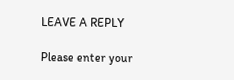LEAVE A REPLY

Please enter your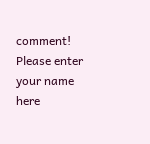comment!
Please enter your name here